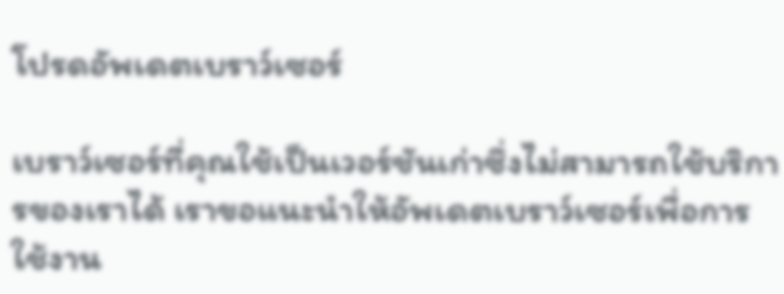โปรดอัพเดตเบราว์เซอร์

เบราว์เซอร์ที่คุณใช้เป็นเวอร์ชันเก่าซึ่งไม่สามารถใช้บริการของเราได้ เราขอแนะนำให้อัพเดตเบราว์เซอร์เพื่อการใช้งาน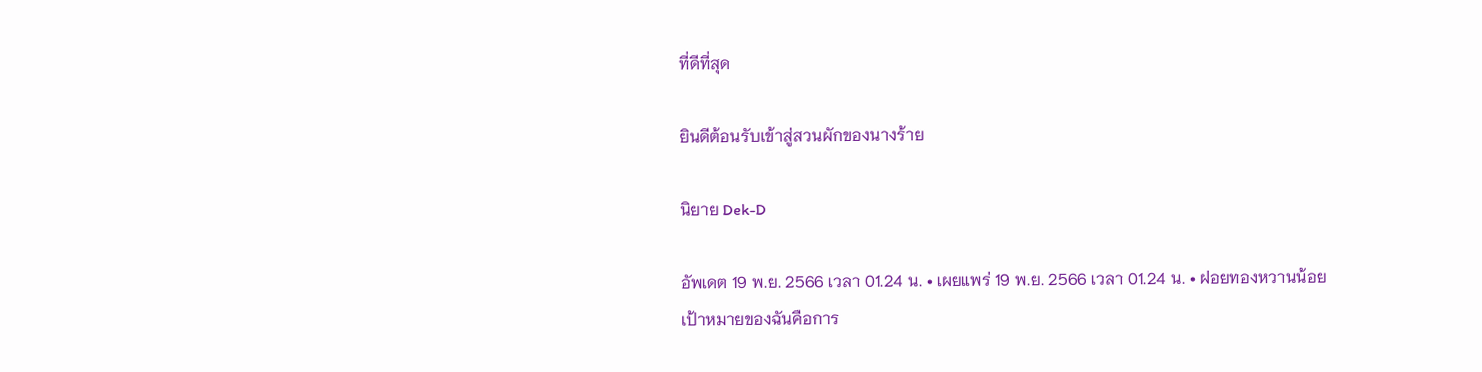ที่ดีที่สุด

ยินดีต้อนรับเข้าสู่สวนผักของนางร้าย

นิยาย Dek-D

อัพเดต 19 พ.ย. 2566 เวลา 01.24 น. • เผยแพร่ 19 พ.ย. 2566 เวลา 01.24 น. • ฝอยทองหวานน้อย
เป้าหมายของฉันคือการ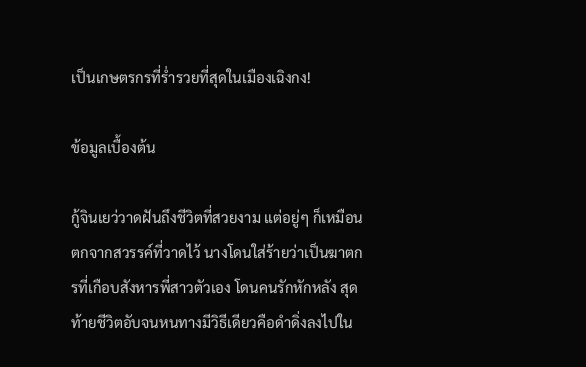เป็นเกษตรกรที่ร่ำรวยที่สุดในเมืองเฉิงกง!

ข้อมูลเบื้องต้น

กู้จินเยว่วาดฝันถึงชีวิตที่สวยงาม แต่อยู่ๆ ก็เหมือนตกจากสวรรค์ที่วาดไว้ นางโดนใส่ร้ายว่าเป็นฆาตกรที่เกือบสังหารพี่สาวตัวเอง โดนคนรักหักหลัง สุดท้ายชีวิตอับจนหนทางมีวิธีเดียวคือดำดิ่งลงไปใน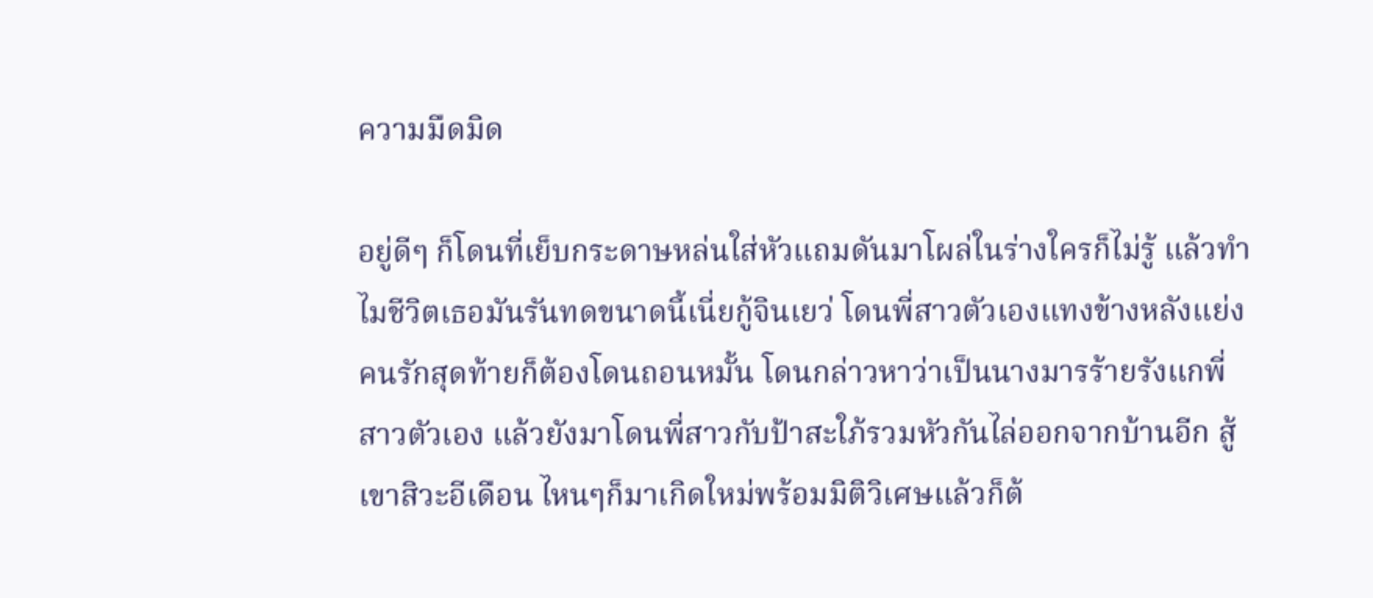ความมืดมิด

อยู่ดีๆ ก็โดนที่เย็บกระดาษหล่นใส่หัวแถมดันมาโผล่ในร่างใครก็ไม่รู้ แล้วทำไมชีวิตเธอมันรันทดขนาดนี้เนี่ยกู้จินเยว่ โดนพี่สาวตัวเองแทงข้างหลังแย่งคนรักสุดท้ายก็ต้องโดนถอนหมั้น โดนกล่าวหาว่าเป็นนางมารร้ายรังแกพี่สาวตัวเอง แล้วยังมาโดนพี่สาวกับป้าสะใภ้รวมหัวกันไล่ออกจากบ้านอีก สู้เขาสิวะอีเดือน ไหนๆก็มาเกิดใหม่พร้อมมิติวิเศษแล้วก็ต้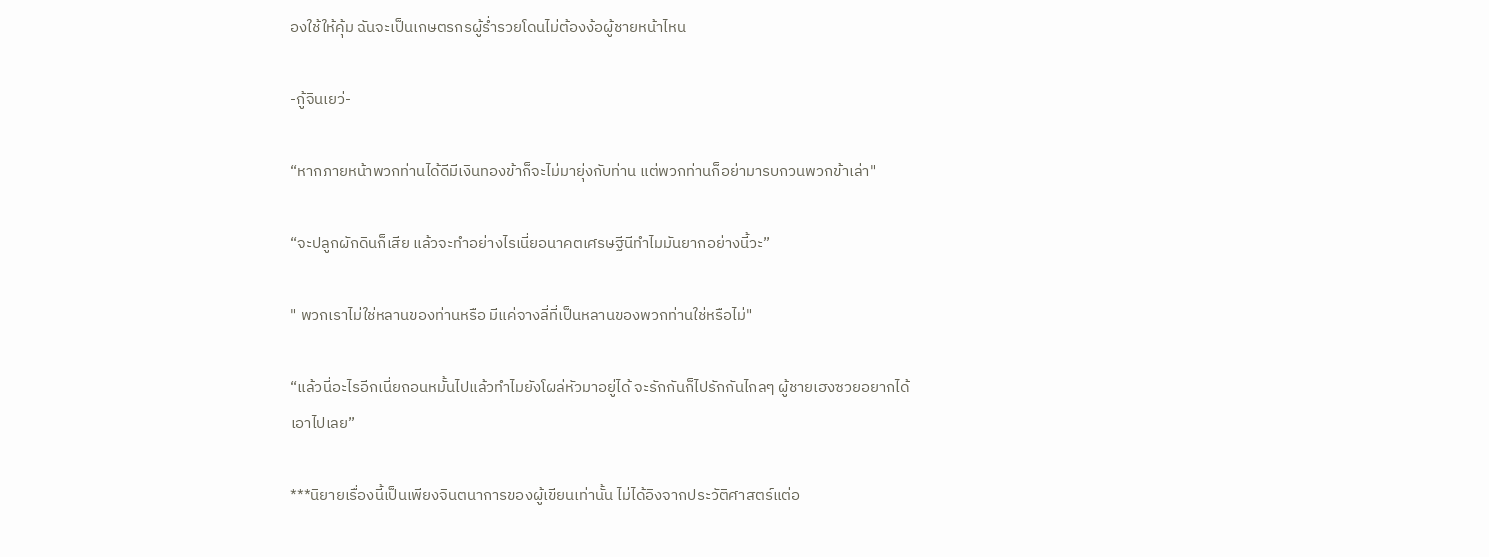องใช้ให้คุ้ม ฉันจะเป็นเกษตรกรผู้ร่ำรวยโดนไม่ต้องง้อผู้ชายหน้าไหน

-กู้จินเยว่-

“หากภายหน้าพวกท่านได้ดีมีเงินทองข้าก็จะไม่มายุ่งกับท่าน แต่พวกท่านก็อย่ามารบกวนพวกข้าเล่า"

“จะปลูกผักดินก็เสีย แล้วจะทำอย่างไรเนี่ยอนาคตเศรษฐีนีทำไมมันยากอย่างนี้วะ”

" พวกเราไม่ใช่หลานของท่านหรือ มีแค่จางลี่ที่เป็นหลานของพวกท่านใช่หรือไม่"

“แล้วนี่อะไรอีกเนี่ยถอนหมั้นไปแล้วทำไมยังโผล่หัวมาอยู่ได้ จะรักกันก็ไปรักกันไกลๆ ผู้ชายเฮงซวยอยากได้เอาไปเลย”

***นิยายเรื่องนี้เป็นเพียงจินตนาการของผู้เขียนเท่านั้น ไม่ได้อิงจากประวัติศาสตร์แต่อ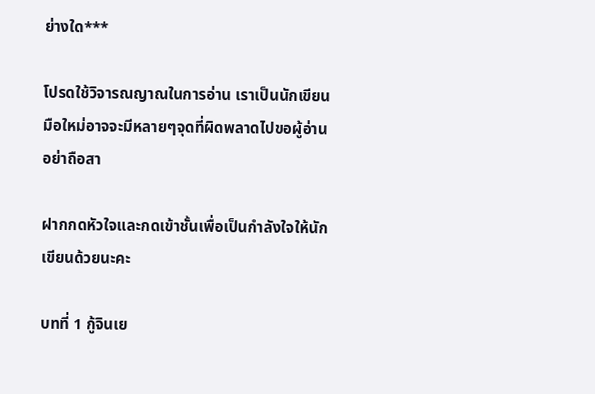ย่างใด***

โปรดใช้วิจารณญาณในการอ่าน เราเป็นนักเขียนมือใหม่อาจจะมีหลายๆจุดที่ผิดพลาดไปขอผู้อ่านอย่าถือสา

ฝากกดหัวใจและกดเข้าชั้นเพื่อเป็นกำลังใจให้นักเขียนด้วยนะคะ

บทที่ 1 กู้จินเย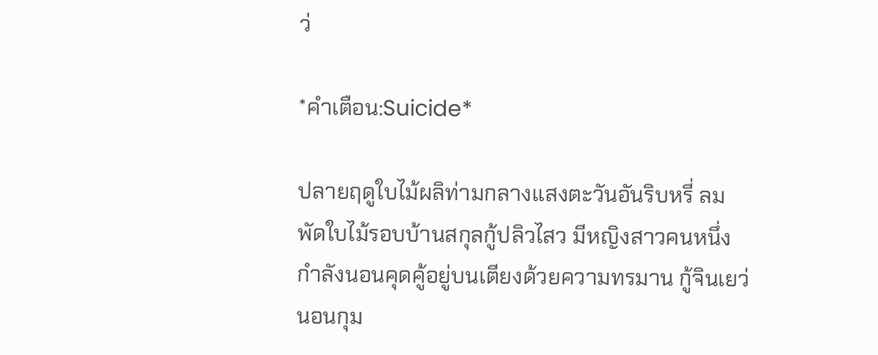ว่

*คำเตือน:Suicide*

ปลายฤดูใบไม้ผลิท่ามกลางแสงตะวันอันริบหรี่ ลมพัดใบไม้รอบบ้านสกุลกู้ปลิวไสว มีหญิงสาวคนหนึ่งกำลังนอนคุดคู้อยู่บนเตียงด้วยความทรมาน กู้จินเยว่นอนกุม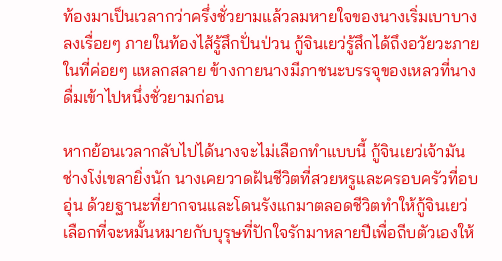ท้องมาเป็นเวลากว่าครึ่งชั่วยามแล้วลมหายใจของนางเริ่มเบาบางลงเรื่อยๆ ภายในท้องไส้รู้สึกปั่นป่วน กู้จินเยว่รู้สึกได้ถึงอวัยวะภายในที่ค่อยๆ แหลกสลาย ข้างกายนางมีภาชนะบรรจุของเหลวที่นางดื่มเข้าไปหนึ่งชั่วยามก่อน

หากย้อนเวลากลับไปได้นางจะไม่เลือกทำแบบนี้ กู้จินเยว่เจ้ามันช่างโง่เขลายิ่งนัก นางเคยวาดฝันชีวิตที่สวยหรูและครอบครัวที่อบอุ่น ด้วยฐานะที่ยากจนและโดนรังแกมาตลอดชีวิตทำให้กู้จินเยว่เลือกที่จะหมั้นหมายกับบุรุษที่ปักใจรักมาหลายปีเพื่อถีบตัวเองให้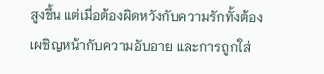สูงขึ้น แต่เมื่อต้องผิดหวังกับความรักทั้งต้องเผชิญหน้ากับความอับอาย และการถูกใส่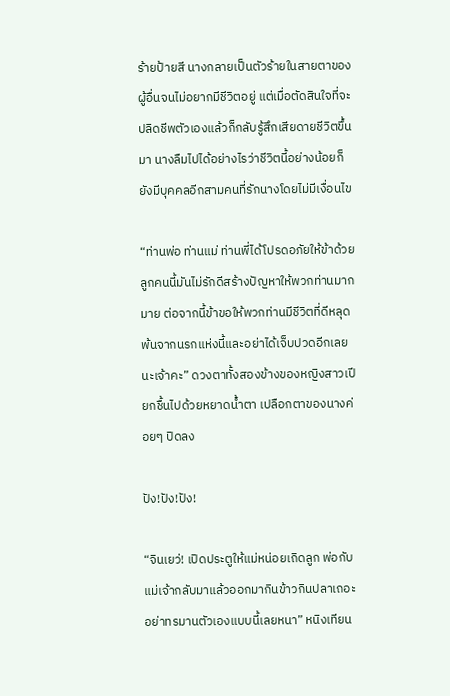ร้ายป้ายสี นางกลายเป็นตัวร้ายในสายตาของผู้อื่นจนไม่อยากมีชีวิตอยู่ แต่เมื่อตัดสินใจที่จะปลิดชีพตัวเองแล้วก็กลับรู้สึกเสียดายชีวิตขึ้นมา นางลืมไปได้อย่างไรว่าชีวิตนี้อย่างน้อยก็ยังมีบุคคลอีกสามคนที่รักนางโดยไม่มีเงื่อนไข

“ท่านพ่อ ท่านแม่ ท่านพี่ได้โปรดอภัยให้ข้าด้วยลูกคนนี้มันไม่รักดีสร้างปัญหาให้พวกท่านมากมาย ต่อจากนี้ข้าขอให้พวกท่านมีชีวิตที่ดีหลุดพ้นจากนรกแห่งนี้และอย่าได้เจ็บปวดอีกเลยนะเจ้าคะ” ดวงตาทั้งสองข้างของหญิงสาวเปียกชื้นไปด้วยหยาดน้ำตา เปลือกตาของนางค่อยๆ ปิดลง

ปัง!ปัง!ปัง!

“จินเยว่! เปิดประตูให้แม่หน่อยเถิดลูก พ่อกับแม่เจ้ากลับมาแล้วออกมากินข้าวกินปลาเถอะอย่าทรมานตัวเองแบบนี้เลยหนา” หนิงเทียน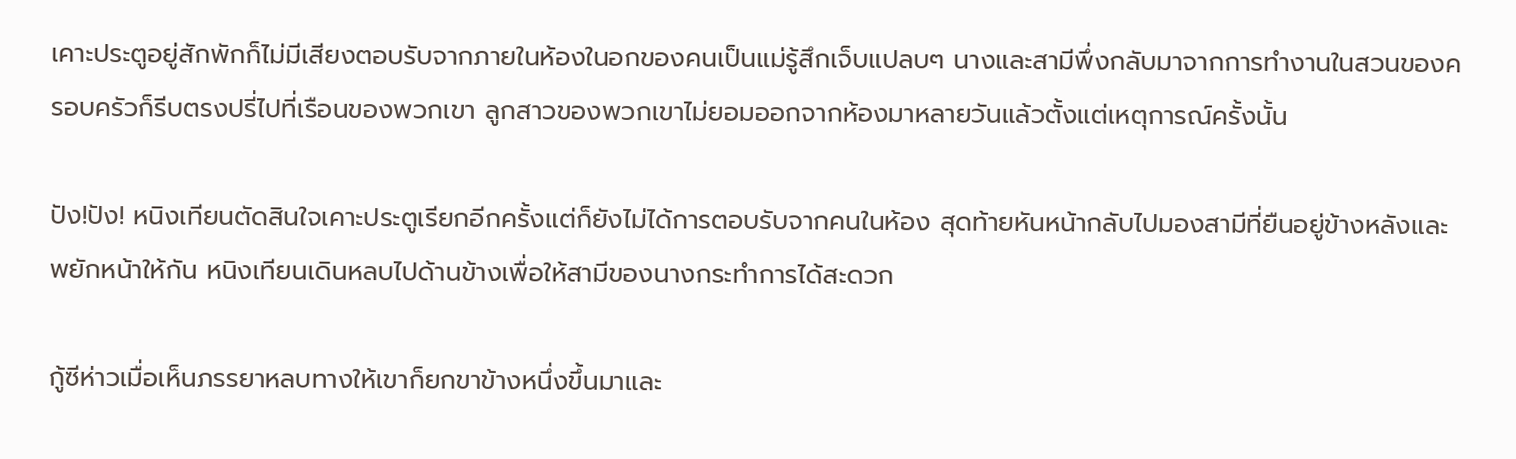เคาะประตูอยู่สักพักก็ไม่มีเสียงตอบรับจากภายในห้องในอกของคนเป็นแม่รู้สึกเจ็บแปลบๆ นางและสามีพึ่งกลับมาจากการทำงานในสวนของครอบครัวก็รีบตรงปรี่ไปที่เรือนของพวกเขา ลูกสาวของพวกเขาไม่ยอมออกจากห้องมาหลายวันแล้วตั้งแต่เหตุการณ์ครั้งนั้น

ปัง!ปัง! หนิงเทียนตัดสินใจเคาะประตูเรียกอีกครั้งแต่ก็ยังไม่ได้การตอบรับจากคนในห้อง สุดท้ายหันหน้ากลับไปมองสามีที่ยืนอยู่ข้างหลังและพยักหน้าให้กัน หนิงเทียนเดินหลบไปด้านข้างเพื่อให้สามีของนางกระทำการได้สะดวก

กู้ซีห่าวเมื่อเห็นภรรยาหลบทางให้เขาก็ยกขาข้างหนึ่งขึ้นมาและ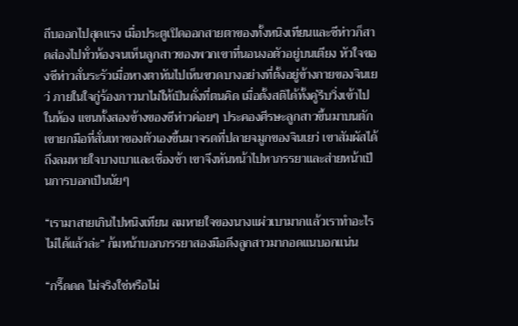ถีบออกไปสุดแรง เมื่อประตูเปิดออกสายตาของทั้งหนิงเทียนและซีห่าวก็สาดส่องไปทั่วห้องจนเห็นลูกสาวของพวกเขาที่นอนงอตัวอยู่บนเตียง หัวใจของซีห่าวสั่นระรัวเมื่อหางตาหันไปเห็นขวดบางอย่างที่ตั้งอยู่ข้างกายของจินเยว่ ภายในใจกู่ร้องภาวนาไม่ให้เป็นดั่งที่ตนคิด เมื่อตั้งสติได้ทั้งคู่รีบวิ่งเข้าไปในห้อง แขนทั้งสองข้างของซีห่าวค่อยๆ ประคองศีรษะลูกสาวขึ้นมาบนตัก เขายกมือที่สั่นเทาของตัวเองขึ้นมาจรดที่ปลายจมูกของจินเยว่ เขาสัมผัสได้ถึงลมหายใจบางเบาและเชื่องช้า เขาจึงหันหน้าไปหาภรรยาและส่ายหน้าเป็นการบอกเป็นนัยๆ

“เรามาสายเกินไปหนิงเทียน ลมหายใจของนางแผ่วเบามากแล้วเราทำอะไรไม่ได้แล้วล่ะ” ก้มหน้าบอกภรรยาสองมือดึงลูกสาวมากอดแนบอกแน่น

“กรี๊ดดด ไม่จริงใช่หรือไม่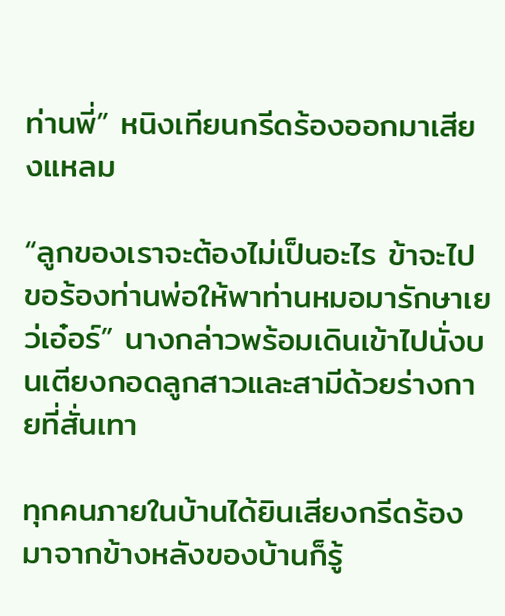ท่านพี่” หนิงเทียนกรีดร้องออกมาเสียงแหลม

“ลูกของเราจะต้องไม่เป็นอะไร ข้าจะไปขอร้องท่านพ่อให้พาท่านหมอมารักษาเยว่เอ๋อร์” นางกล่าวพร้อมเดินเข้าไปนั่งบนเตียงกอดลูกสาวและสามีด้วยร่างกายที่สั่นเทา

ทุกคนภายในบ้านได้ยินเสียงกรีดร้องมาจากข้างหลังของบ้านก็รู้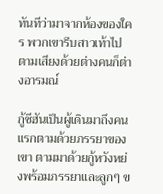ทันทีว่ามาจากห้องของใคร พวกเขารีบสาวเท้าไปตามเสียงด้วยต่างคนก็ต่างอารมณ์

กู้ซีฮันเป็นผู้เดินมาถึงคนแรกตามด้วยภรรยาของเขา ตามมาด้วยกู้หวังหย่งพร้อมภรรยาและลูกๆ ข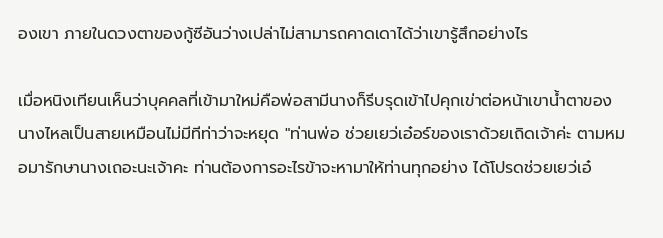องเขา ภายในดวงตาของกู้ซีอันว่างเปล่าไม่สามารถคาดเดาได้ว่าเขารู้สึกอย่างไร

เมื่อหนิงเทียนเห็นว่าบุคคลที่เข้ามาใหม่คือพ่อสามีนางก็รีบรุดเข้าไปคุกเข่าต่อหน้าเขาน้ำตาของนางไหลเป็นสายเหมือนไม่มีทีท่าว่าจะหยุด "ท่านพ่อ ช่วยเยว่เอ๋อร์ของเราด้วยเถิดเจ้าค่ะ ตามหมอมารักษานางเถอะนะเจ้าคะ ท่านต้องการอะไรข้าจะหามาให้ท่านทุกอย่าง ได้โปรดช่วยเยว่เอ๋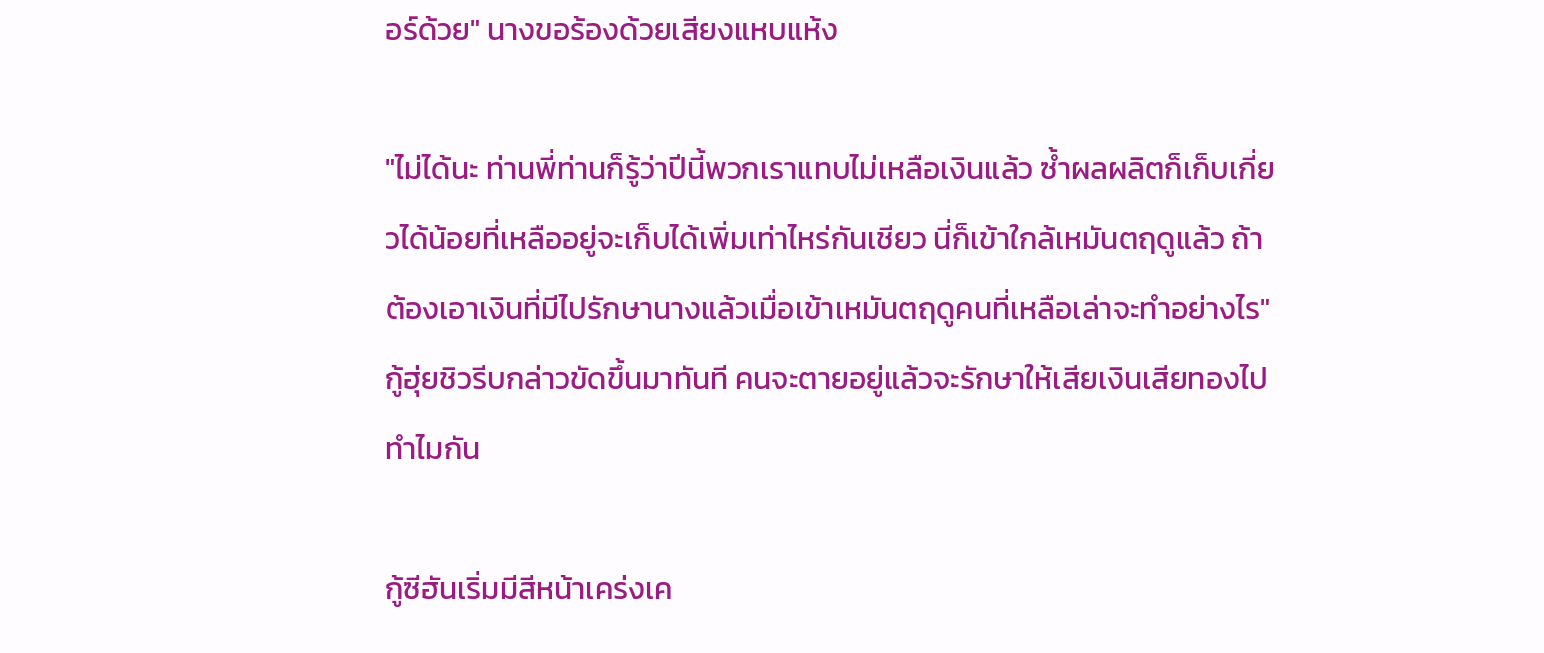อร์ด้วย" นางขอร้องด้วยเสียงแหบแห้ง

"ไม่ได้นะ ท่านพี่ท่านก็รู้ว่าปีนี้พวกเราแทบไม่เหลือเงินแล้ว ซ้ำผลผลิตก็เก็บเกี่ยวได้น้อยที่เหลืออยู่จะเก็บได้เพิ่มเท่าไหร่กันเชียว นี่ก็เข้าใกล้เหมันตฤดูแล้ว ถ้าต้องเอาเงินที่มีไปรักษานางแล้วเมื่อเข้าเหมันตฤดูคนที่เหลือเล่าจะทำอย่างไร" กู้ฮุ่ยชิวรีบกล่าวขัดขึ้นมาทันที คนจะตายอยู่แล้วจะรักษาให้เสียเงินเสียทองไปทำไมกัน

กู้ซีฮันเริ่มมีสีหน้าเคร่งเค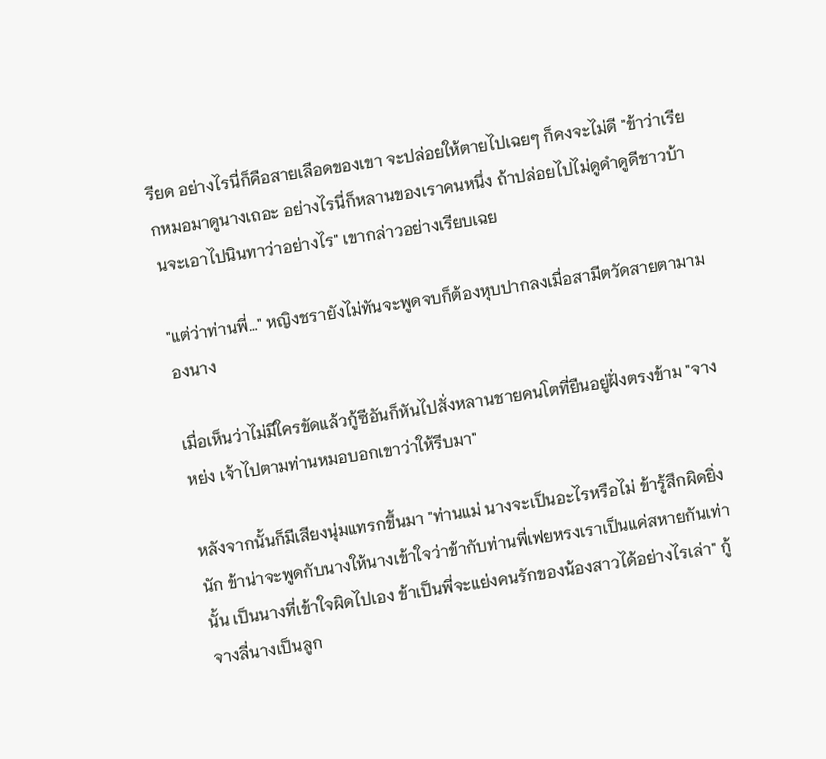รียด อย่างไรนี่ก็คือสายเลือดของเขา จะปล่อยให้ตายไปเฉยๆ ก็คงจะไม่ดี "ข้าว่าเรียกหมอมาดูนางเถอะ อย่างไรนี่ก็หลานของเราคนหนึ่ง ถ้าปล่อยไปไม่ดูดำดูดีชาวบ้านจะเอาไปนินทาว่าอย่างไร" เขากล่าวอย่างเรียบเฉย

"แต่ว่าท่านพี่…" หญิงชรายังไม่ทันจะพูดจบก็ต้องหุบปากลงเมื่อสามีตวัดสายตามามองนาง

เมื่อเห็นว่าไม่มีใครขัดแล้วกู้ซีอันก็หันไปสั่งหลานชายคนโตที่ยืนอยู่ฝั่งตรงข้าม "จางหย่ง เจ้าไปตามท่านหมอบอกเขาว่าให้รีบมา"

หลังจากนั้นก็มีเสียงนุ่มแทรกขึ้นมา "ท่านแม่ นางจะเป็นอะไรหรือไม่ ข้ารู้สึกผิดยิ่งนัก ข้าน่าจะพูดกับนางให้นางเข้าใจว่าข้ากับท่านพี่เฟยหรงเราเป็นแค่สหายกันเท่านั้น เป็นนางที่เข้าใจผิดไปเอง ข้าเป็นพี่จะแย่งคนรักของน้องสาวได้อย่างไรเล่า" กู้จางลี่นางเป็นลูก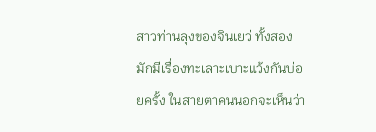สาวท่านลุงของจินเยว่ ทั้งสองมักมีเรื่องทะเลาะเบาะแว้งกันบ่อยครั้ง ในสายตาคนนอกจะเห็นว่า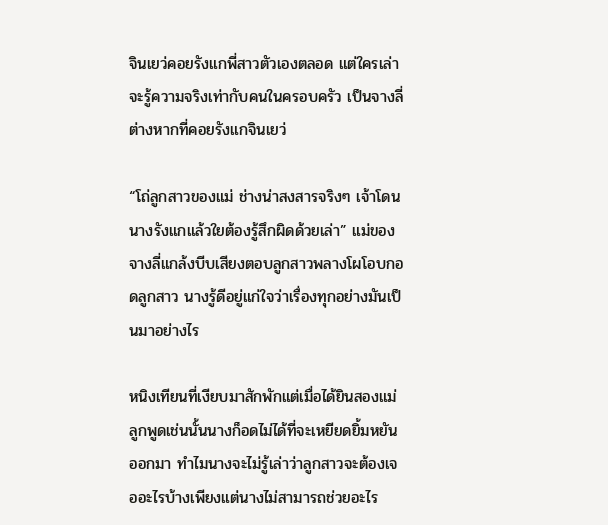จินเยว่คอยรังแกพี่สาวตัวเองตลอด แต่ใครเล่าจะรู้ความจริงเท่ากับคนในครอบครัว เป็นจางลี่ต่างหากที่คอยรังแกจินเยว่

“โถ่ลูกสาวของแม่ ช่างน่าสงสารจริงๆ เจ้าโดนนางรังแกแล้วใยต้องรู้สึกผิดด้วยเล่า” แม่ของจางลี่แกล้งบีบเสียงตอบลูกสาวพลางโผโอบกอดลูกสาว นางรู้ดีอยู่แก่ใจว่าเรื่องทุกอย่างมันเป็นมาอย่างไร

หนิงเทียนที่เงียบมาสักพักแต่เมื่อได้ยินสองแม่ลูกพูดเช่นนั้นนางก็อดไม่ได้ที่จะเหยียดยิ้มหยันออกมา ทำไมนางจะไม่รู้เล่าว่าลูกสาวจะต้องเจออะไรบ้างเพียงแต่นางไม่สามารถช่วยอะไร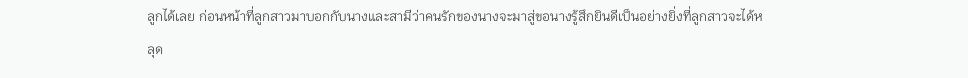ลูกได้เลย ก่อนหน้าที่ลูกสาวมาบอกกับนางและสามีว่าคนรักของนางจะมาสู่ขอนางรู้สึกยินดีเป็นอย่างยิ่งที่ลูกสาวจะได้หลุด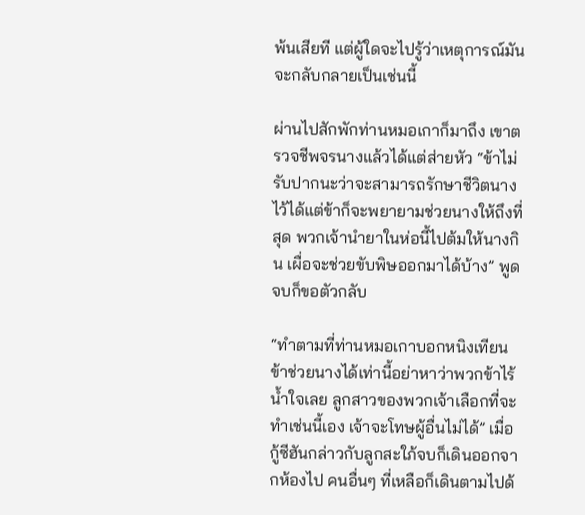พ้นเสียที แต่ผู้ใดจะไปรู้ว่าเหตุการณ์มันจะกลับกลายเป็นเช่นนี้

ผ่านไปสักพักท่านหมอเกาก็มาถึง เขาตรวจชีพจรนางแล้วได้แต่ส่ายหัว “ข้าไม่รับปากนะว่าจะสามารถรักษาชีวิตนางไว้ได้แต่ข้าก็จะพยายามช่วยนางให้ถึงที่สุด พวกเจ้านำยาในห่อนี้ไปต้มให้นางกิน เผื่อจะช่วยขับพิษออกมาได้บ้าง” พูดจบก็ขอตัวกลับ

“ทำตามที่ท่านหมอเกาบอกหนิงเทียน ข้าช่วยนางได้เท่านี้อย่าหาว่าพวกข้าไร้น้ำใจเลย ลูกสาวของพวกเจ้าเลือกที่จะทำเช่นนี้เอง เจ้าจะโทษผู้อื่นไม่ได้” เมื่อกู้ซีฮันกล่าวกับลูกสะใภ้จบก็เดินออกจากห้องไป คนอื่นๆ ที่เหลือก็เดินตามไปด้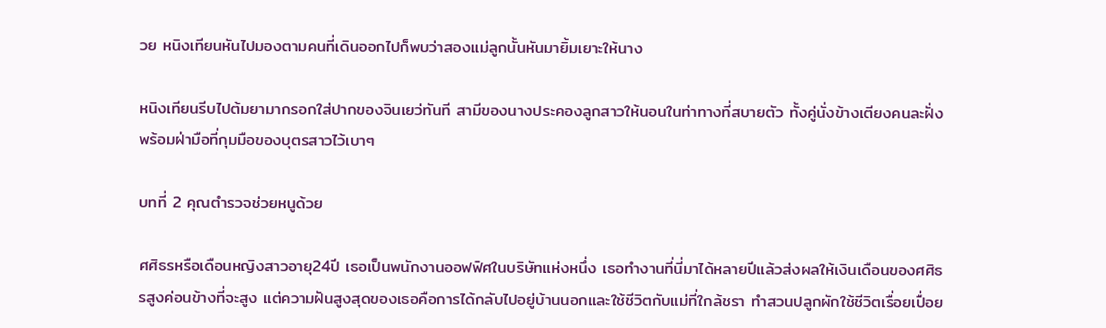วย หนิงเทียนหันไปมองตามคนที่เดินออกไปก็พบว่าสองแม่ลูกนั้นหันมายิ้มเยาะให้นาง

หนิงเทียนรีบไปต้มยามากรอกใส่ปากของจินเยว่ทันที สามีของนางประคองลูกสาวให้นอนในท่าทางที่สบายตัว ทั้งคู่นั่งข้างเตียงคนละฝั่งพร้อมฝ่ามือที่กุมมือของบุตรสาวไว้เบาๆ

บทที่ 2 คุณตำรวจช่วยหนูด้วย

ศศิธรหรือเดือนหญิงสาวอายุ24ปี เธอเป็นพนักงานออฟฟิศในบริษัทแห่งหนึ่ง เธอทำงานที่นี่มาได้หลายปีแล้วส่งผลให้เงินเดือนของศศิธรสูงค่อนข้างที่จะสูง แต่ความฝันสูงสุดของเธอคือการได้กลับไปอยู่บ้านนอกและใช้ชีวิตกับแม่ที่ใกล้ชรา ทำสวนปลูกผักใช้ชีวิตเรื่อยเปื่อย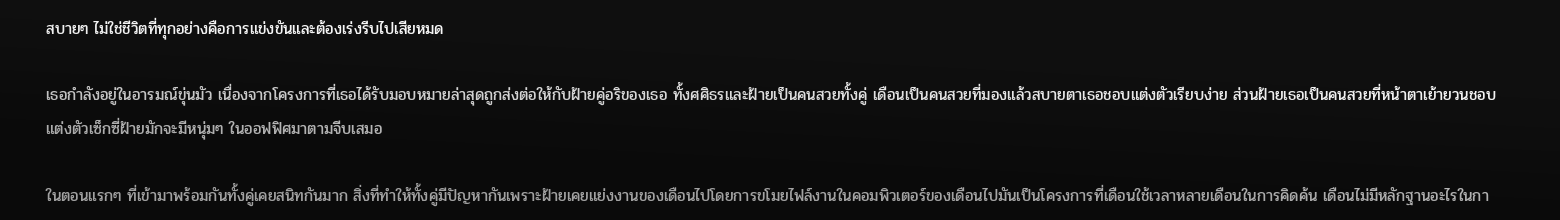สบายๆ ไม่ใช่ชีวิตที่ทุกอย่างคือการแข่งขันและต้องเร่งรีบไปเสียหมด

เธอกำลังอยู่ในอารมณ์ขุ่นมัว เนื่องจากโครงการที่เธอได้รับมอบหมายล่าสุดถูกส่งต่อให้กับฝ้ายคู่อริของเธอ ทั้งศศิธรและฝ้ายเป็นคนสวยทั้งคู่ เดือนเป็นคนสวยที่มองแล้วสบายตาเธอชอบแต่งตัวเรียบง่าย ส่วนฝ้ายเธอเป็นคนสวยที่หน้าตาเย้ายวนชอบแต่งตัวเซ็กซี่ฝ้ายมักจะมีหนุ่มๆ ในออฟฟิศมาตามจีบเสมอ

ในตอนแรกๆ ที่เข้ามาพร้อมกันทั้งคู่เคยสนิทกันมาก สิ่งที่ทำให้ทั้งคู่มีปัญหากันเพราะฝ้ายเคยแย่งงานของเดือนไปโดยการขโมยไฟล์งานในคอมพิวเตอร์ของเดือนไปมันเป็นโครงการที่เดือนใช้เวลาหลายเดือนในการคิดค้น เดือนไม่มีหลักฐานอะไรในกา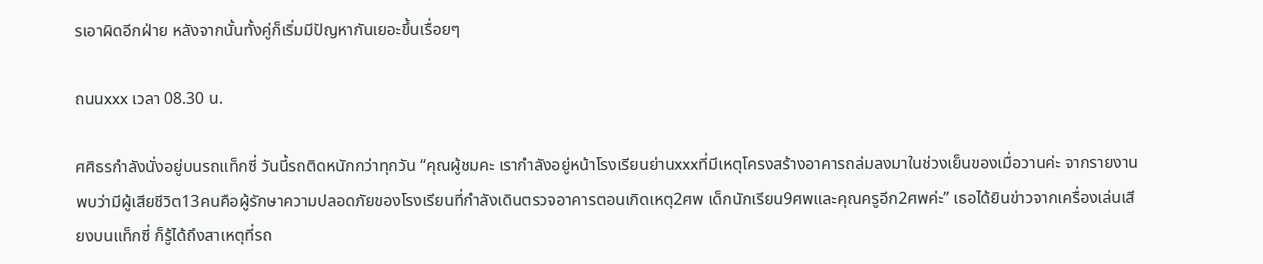รเอาผิดอีกฝ่าย หลังจากนั้นทั้งคู่ก็เริ่มมีปัญหากันเยอะขึ้นเรื่อยๆ

ถนนxxx เวลา 08.30 น.

ศศิธรกำลังนั่งอยู่บนรถแท็กซี่ วันนี้รถติดหนักกว่าทุกวัน “คุณผู้ชมคะ เรากำลังอยู่หน้าโรงเรียนย่านxxxที่มีเหตุโครงสร้างอาคารถล่มลงมาในช่วงเย็นของเมื่อวานค่ะ จากรายงานพบว่ามีผู้เสียชีวิต13คนคือผู้รักษาความปลอดภัยของโรงเรียนที่กำลังเดินตรวจอาคารตอนเกิดเหตุ2ศพ เด็กนักเรียน9ศพและคุณครูอีก2ศพค่ะ” เธอได้ยินข่าวจากเครื่องเล่นเสียงบนแท็กซี่ ก็รู้ได้ถึงสาเหตุที่รถ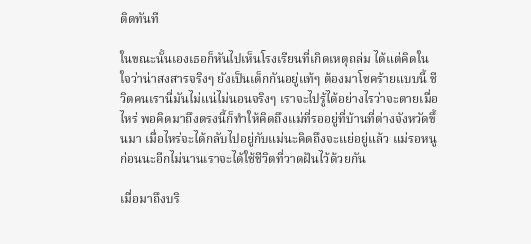ติดทันที

ในขณะนั้นเองเธอก็หันไปเห็นโรงเรียนที่เกิดเหตุถล่ม ได้แต่คิดในใจว่าน่าสงสารจริงๆ ยังเป็นเด็กกันอยู่แท้ๆ ต้องมาโชคร้ายแบบนี้ ชีวิตคนเรานี่มันไม่แน่ไม่นอนจริงๆ เราจะไปรู้ได้อย่างไรว่าจะตายเมื่อไหร่ พอคิดมาถึงตรงนี้ก็ทำให้คิดถึงแม่ที่รออยู่ที่บ้านที่ต่างจังหวัดขึ้นมา เมื่อไหร่จะได้กลับไปอยู่กับแม่นะคิดถึงจะแย่อยู่แล้ว แม่รอหนูก่อนนะอีกไม่นานเราจะได้ใช้ชีวิตที่วาดฝันไว้ด้วยกัน

เมื่อมาถึงบริ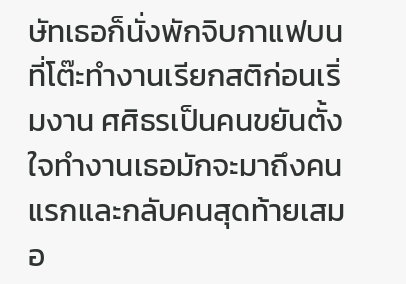ษัทเธอก็นั่งพักจิบกาแฟบนที่โต๊ะทำงานเรียกสติก่อนเริ่มงาน ศศิธรเป็นคนขยันตั้งใจทำงานเธอมักจะมาถึงคนแรกและกลับคนสุดท้ายเสมอ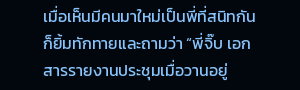เมื่อเห็นมีคนมาใหม่เป็นพี่ที่สนิทกันก็ยิ้มทักทายและถามว่า “พี่จิ๊บ เอกสารรายงานประชุมเมื่อวานอยู่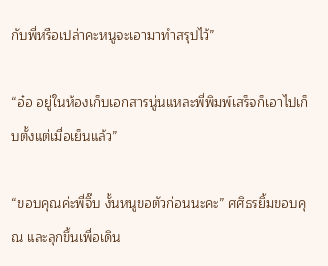กับพี่หรือเปล่าคะหนูจะเอามาทำสรุปไว้”

“อ๋อ อยู่ในห้องเก็บเอกสารนู่นแหละพี่พิมพ์เสร็จก็เอาไปเก็บตั้งแต่เมื่อเย็นแล้ว”

“ขอบคุณค่ะพี่จิ๊บ งั้นหนูขอตัวก่อนนะคะ” ศศิธรยิ้มขอบคุณ และลุกขึ้นเพื่อเดิน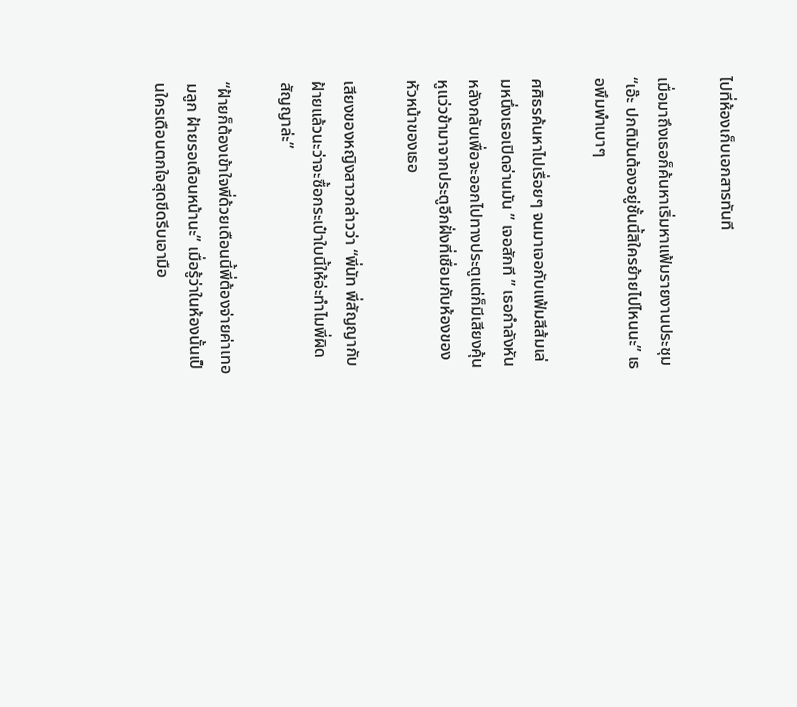ไปที่ห้องเก็บเอกสารทันที

เมื่อมาถึงเธอก็ค้นหาเริ่มหาแฟ้มรายงานประชุม “เอ๊ะ ปกติมันต้องอยู่ชั้นนี้สิใครย้ายไปไหนนะ” เธอพึมพำเบาๆ

ศศิธรค้นหาไปเรื่อยๆ จนมาเจอกับแฟ้มสีส้มเล่มหนึ่งเธอเปิดอ่านมัน ” เจอสักที ” เธอกำลังหันหลังกลับเพื่อจะออกไปทางประตูแต่ก็มีเสียงคุ้นหูแว่วข้ามาจากประตูอีกฝั่งที่เชื่อมกับห้องของหัวหน้าของเธอ

เสียงของหญิงสาวกล่าวว่า “พี่นัท พี่สัญญากับฝ้ายแล้วนะว่าจะซื้อกระเป๋าใบนี้ให้อ่ะทำไมพี่ผิดสัญญาล่ะ”

“ฝ้ายก็ต้องเข้าใจพี่ด้วยเดือนนี้พี่ต้องจ่ายค่าเทอมลูก ฝ้ายรอเดือนหน้านะ” เมื่อรู้ว่าในห้องนั้นเป็นใครเดือนตกใจสุดขีดรีบเอามือ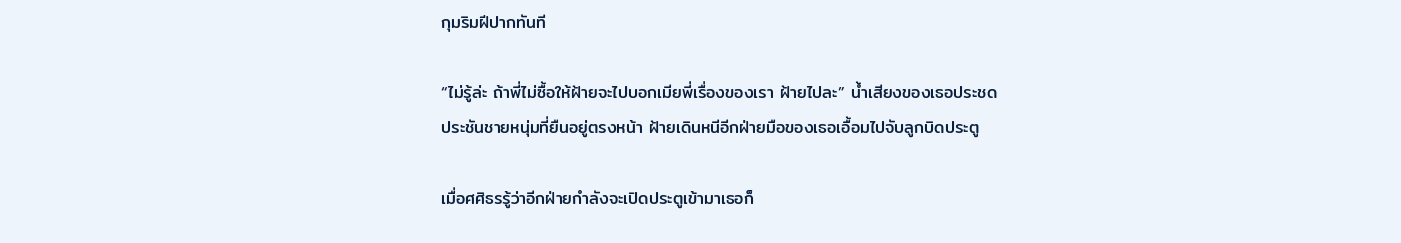กุมริมฝีปากทันที

“ไม่รู้ล่ะ ถ้าพี่ไม่ซื้อให้ฝ้ายจะไปบอกเมียพี่เรื่องของเรา ฝ้ายไปละ” น้ำเสียงของเธอประชดประชันชายหนุ่มที่ยืนอยู่ตรงหน้า ฝ้ายเดินหนีอีกฝ่ายมือของเธอเอื้อมไปจับลูกบิดประตู

เมื่อศศิธรรู้ว่าอีกฝ่ายกำลังจะเปิดประตูเข้ามาเธอก็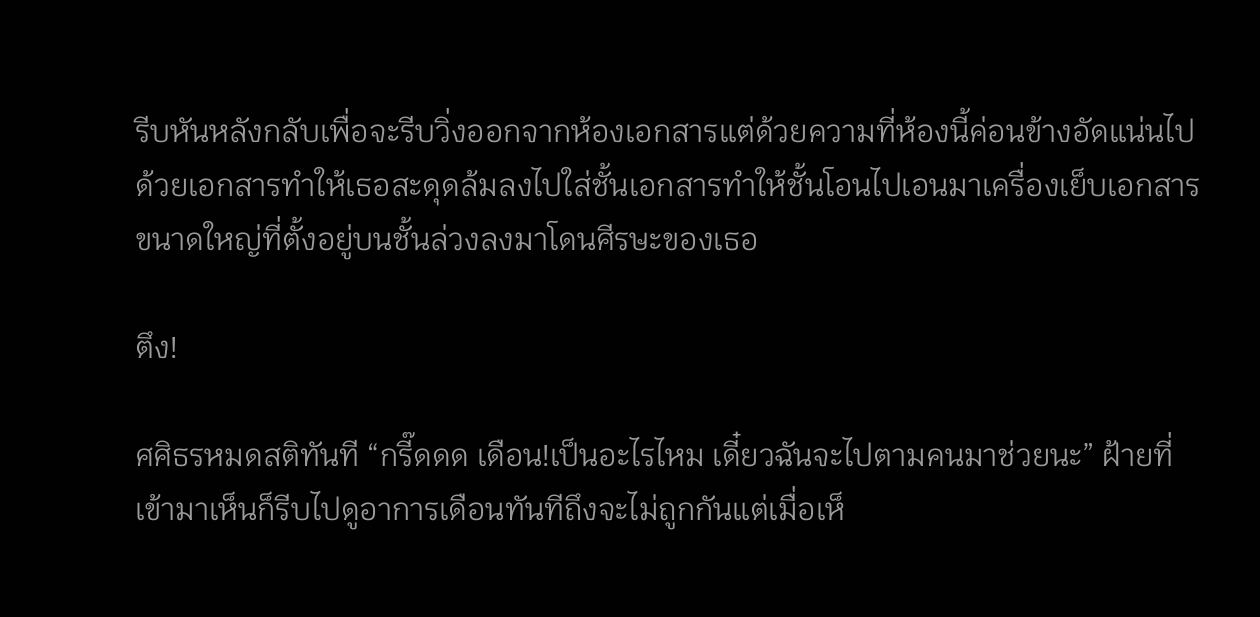รีบหันหลังกลับเพื่อจะรีบวิ่งออกจากห้องเอกสารแต่ด้วยความที่ห้องนี้ค่อนข้างอัดแน่นไปด้วยเอกสารทำให้เธอสะดุดล้มลงไปใส่ชั้นเอกสารทำให้ชั้นโอนไปเอนมาเครื่องเย็บเอกสารขนาดใหญ่ที่ตั้งอยู่บนชั้นล่วงลงมาโดนศีรษะของเธอ

ตึง!

ศศิธรหมดสติทันที “กรี๊ดดด เดือน!เป็นอะไรไหม เดี๋ยวฉันจะไปตามคนมาช่วยนะ” ฝ้ายที่เข้ามาเห็นก็รีบไปดูอาการเดือนทันทีถึงจะไม่ถูกกันแต่เมื่อเห็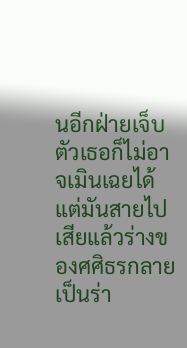นอีกฝ่ายเจ็บตัวเธอก็ไม่อาจเมินเฉยได้ แต่มันสายไปเสียแล้วร่างของศศิธรกลายเป็นร่า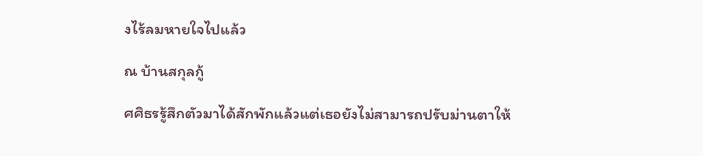งไร้ลมหายใจไปแล้ว

ณ บ้านสกุลกู้

ศศิธรรู้สึกตัวมาได้สักพักแล้วแต่เธอยังไม่สามารถปรับม่านตาให้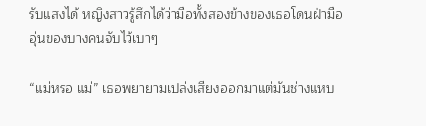รับแสงได้ หญิงสาวรู้สึกได้ว่ามือทั้งสองข้างของเธอโดนฝ่ามืออุ่นของบางคนจับไว้เบาๆ

“แม่หรอ แม่” เธอพยายามเปล่งเสียงออกมาแต่มันช่างแหบ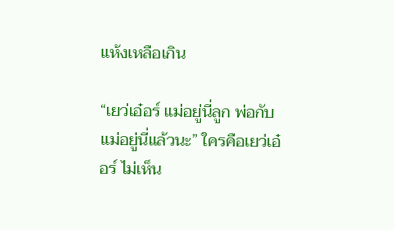แห้งเหลือเกิน

“เยว่เอ๋อร์ แม่อยู่นี่ลูก พ่อกับแม่อยู่นี่แล้วนะ” ใครคือเยว่เอ๋อร์ ไม่เห็น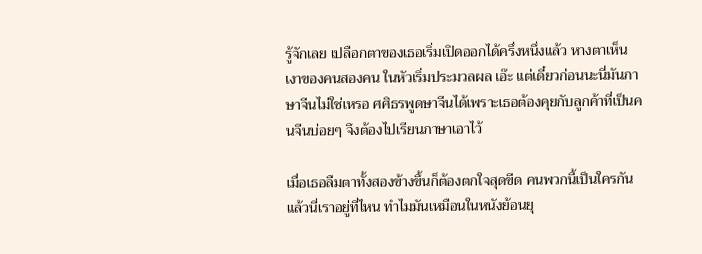รู้จักเลย เปลือกตาของเธอเริ่มเปิดออกได้ครึ่งหนึ่งแล้ว หางตาเห็นเงาของคนสองคน ในหัวเริ่มประมวลผล เอ๊ะ แต่เดี๋ยวก่อนนะนี่มันภาษาจีนไม่ใช่เหรอ ศศิธรพูดษาจีนได้เพราะเธอต้องคุยกับลูกค้าที่เป็นคนจีนบ่อยๆ จึงต้องไปเรียนภาษาเอาไว้

เมื่อเธอลืมตาทั้งสองข้างขึ้นก็ต้องตกใจสุดขีด คนพวกนี้เป็นใครกัน แล้วนี่เราอยู่ที่ไหน ทำไมมันเหมือนในหนังย้อนยุ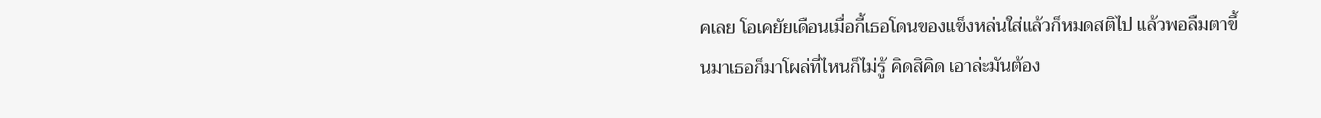คเลย โอเคยัยเดือนเมื่อกี้เธอโดนของแข็งหล่นใส่แล้วก็หมดสติไป แล้วพอลืมตาขึ้นมาเธอก็มาโผล่ที่ไหนก็ไม่รู้ คิดสิคิด เอาล่ะมันต้อง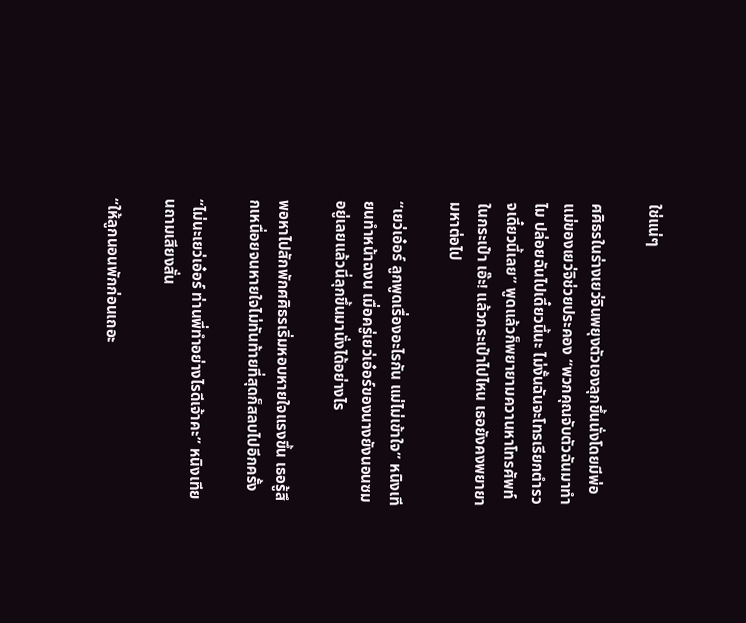ใช่แน่ๆ

ศศิธรในร่างเยว่จินพยุงตัวเองลุกขึ้นนั่งโดยมีพ่อแม่ของเยว่จิช่วยประคอง “พวกคุณจับตัวฉันมาทำไม ปล่อยฉันไปเดี๋ยวนี้นะ ไม่งั้นฉันจะโทรเรียกตำรวจเดี๋ยวนี้เลย” พูดแล้วก็พยายามควานหาโทรศัพท์ในกระเป๋า เอ๊ะ! แล้วกระเป๋าไปไหน เธอยังคงพยายามหาต่อไป

“เยว่เอ๋อร์ ลูกพูดเรื่องอะไรกัน แม่ไม่เข้าใจ” หนิงเทียนทำหน้าฉงน เมื่อครู่เยว่เอ๋อร์ของนางยังนอนซมอยู่เลยแล้วนี่ลุกขึ้นมานั่งได้อย่างไร

พอหาไปสักพักศศิธรเริ่มหอบหายใจแรงขึ้น เธอรู้สึกเหนื่อยจนหายใจไม่ทันท้ายที่สุดก็สลบไปอีกครั้ง

“ไม่นะเยว่เอ๋อร์ ท่านพี่ทำอย่างไรดีเจ้าคะ” หนิงเทียนถามเสียงสั่น

“ให้ลูกนอนพักก่อนเถอะ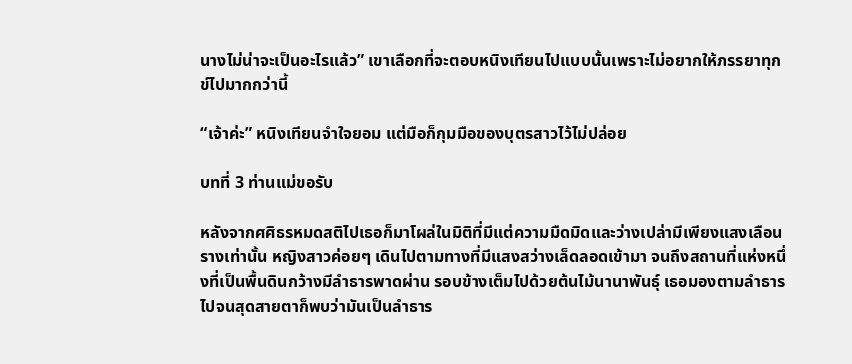นางไม่น่าจะเป็นอะไรแล้ว” เขาเลือกที่จะตอบหนิงเทียนไปแบบนั้นเพราะไม่อยากให้ภรรยาทุกข์ไปมากกว่านี้

“เจ้าค่ะ” หนิงเทียนจำใจยอม แต่มือก็กุมมือของบุตรสาวไว้ไม่ปล่อย

บทที่ 3 ท่านแม่ขอรับ

หลังจากศศิธรหมดสติไปเธอก็มาโผล่ในมิติที่มีแต่ความมืดมิดและว่างเปล่ามีเพียงแสงเลือนรางเท่านั้น หญิงสาวค่อยๆ เดินไปตามทางที่มีแสงสว่างเล็ดลอดเข้ามา จนถึงสถานที่แห่งหนึ่งที่เป็นพื้นดินกว้างมีลำธารพาดผ่าน รอบข้างเต็มไปด้วยต้นไม้นานาพันธุ์ เธอมองตามลำธารไปจนสุดสายตาก็พบว่ามันเป็นลำธาร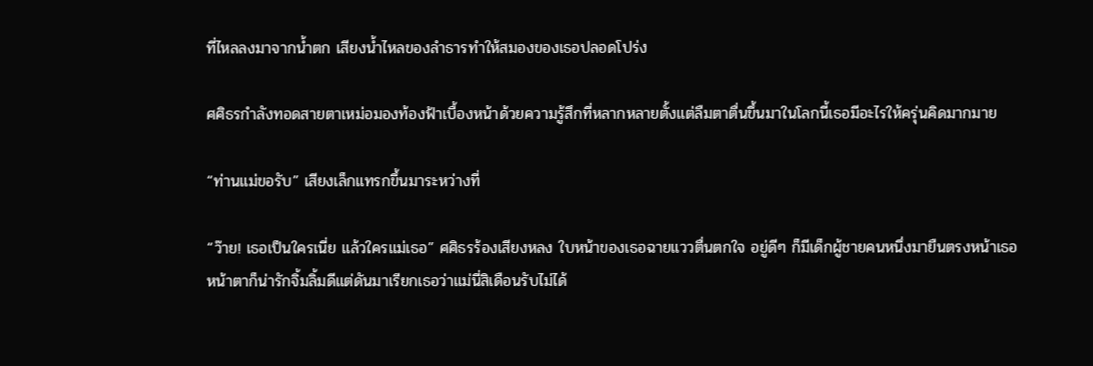ที่ไหลลงมาจากน้ำตก เสียงน้ำไหลของลำธารทำให้สมองของเธอปลอดโปร่ง

ศศิธรกำลังทอดสายตาเหม่อมองท้องฟ้าเบื้องหน้าด้วยความรู้สึกที่หลากหลายตั้งแต่ลืมตาตื่นขึ้นมาในโลกนี้เธอมีอะไรให้ครุ่นคิดมากมาย

“ท่านแม่ขอรับ” เสียงเล็กแทรกขึ้นมาระหว่างที่

“ว๊าย! เธอเป็นใครเนี่ย แล้วใครแม่เธอ” ศศิธรร้องเสียงหลง ใบหน้าของเธอฉายแววตื่นตกใจ อยู่ดีๆ ก็มีเด็กผู้ชายคนหนึ่งมายืนตรงหน้าเธอ หน้าตาก็น่ารักจิ้มลิ้มดีแต่ดันมาเรียกเธอว่าแม่นี่สิเดือนรับไม่ได้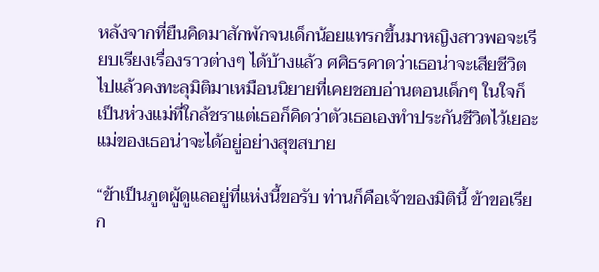หลังจากที่ยืนคิดมาสักพักจนเด็กน้อยแทรกขึ้นมาหญิงสาวพอจะเรียบเรียงเรื่องราวต่างๆ ได้บ้างแล้ว ศศิธรคาดว่าเธอน่าจะเสียชีวิตไปแล้วคงทะลุมิติมาเหมือนนิยายที่เคยชอบอ่านตอนเด็กๆ ในใจก็เป็นห่วงแม่ที่ใกล้ชราแต่เธอก็คิดว่าตัวเธอเองทำประกันชีวิตไว้เยอะแม่ของเธอน่าจะได้อยู่อย่างสุขสบาย

“ข้าเป็นภูตผู้ดูแลอยู่ที่แห่งนี้ขอรับ ท่านก็คือเจ้าของมิตินี้ ข้าขอเรียก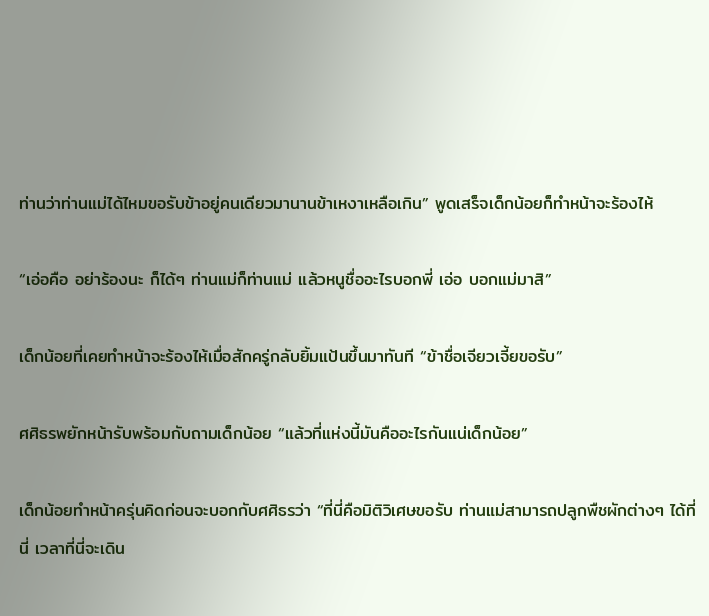ท่านว่าท่านแม่ได้ไหมขอรับข้าอยู่คนเดียวมานานข้าเหงาเหลือเกิน” พูดเสร็จเด็กน้อยก็ทำหน้าจะร้องไห้

“เอ่อคือ อย่าร้องนะ ก็ได้ๆ ท่านแม่ก็ท่านแม่ แล้วหนูชื่ออะไรบอกพี่ เอ่อ บอกแม่มาสิ”

เด็กน้อยที่เคยทำหน้าจะร้องไห้เมื่อสักครู่กลับยิ้มแป้นขึ้นมาทันที “ข้าชื่อเจียวเจี้ยขอรับ”

ศศิธรพยักหน้ารับพร้อมกับถามเด็กน้อย “แล้วที่แห่งนี้มันคืออะไรกันแน่เด็กน้อย”

เด็กน้อยทำหน้าครุ่นคิดก่อนจะบอกกับศศิธรว่า “ที่นี่คือมิติวิเศษขอรับ ท่านแม่สามารถปลูกพืชผักต่างๆ ได้ที่นี่ เวลาที่นี่จะเดิน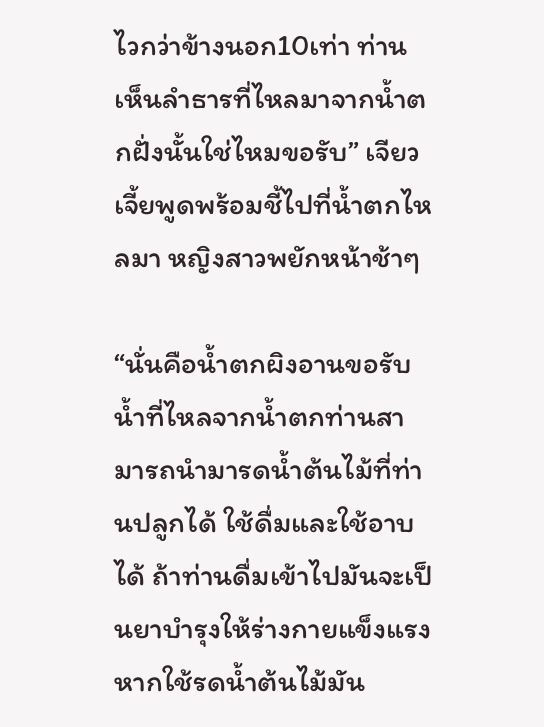ไวกว่าข้างนอก10เท่า ท่านเห็นลำธารที่ไหลมาจากน้ำตกฝั่งนั้นใช่ไหมขอรับ” เจียวเจี้ยพูดพร้อมชี้ไปที่น้ำตกไหลมา หญิงสาวพยักหน้าช้าๆ

“นั่นคือน้ำตกผิงอานขอรับ น้ำที่ไหลจากน้ำตกท่านสามารถนำมารดน้ำต้นไม้ที่ท่านปลูกได้ ใช้ดื่มและใช้อาบได้ ถ้าท่านดื่มเข้าไปมันจะเป็นยาบำรุงให้ร่างกายแข็งแรง หากใช้รดน้ำต้นไม้มัน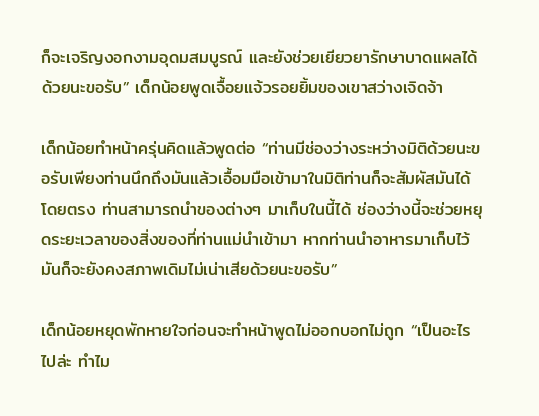ก็จะเจริญงอกงามอุดมสมบูรณ์ และยังช่วยเยียวยารักษาบาดแผลได้ด้วยนะขอรับ” เด็กน้อยพูดเจื้อยแจ้วรอยยิ้มของเขาสว่างเจิดจ้า

เด็กน้อยทำหน้าครุ่นคิดแล้วพูดต่อ “ท่านมีช่องว่างระหว่างมิติด้วยนะขอรับเพียงท่านนึกถึงมันแล้วเอื้อมมือเข้ามาในมิติท่านก็จะสัมผัสมันได้โดยตรง ท่านสามารถนำของต่างๆ มาเก็บในนี้ได้ ช่องว่างนี้จะช่วยหยุดระยะเวลาของสิ่งของที่ท่านแม่นำเข้ามา หากท่านนำอาหารมาเก็บไว้มันก็จะยังคงสภาพเดิมไม่เน่าเสียด้วยนะขอรับ”

เด็กน้อยหยุดพักหายใจก่อนจะทำหน้าพูดไม่ออกบอกไม่ถูก “เป็นอะไรไปล่ะ ทำไม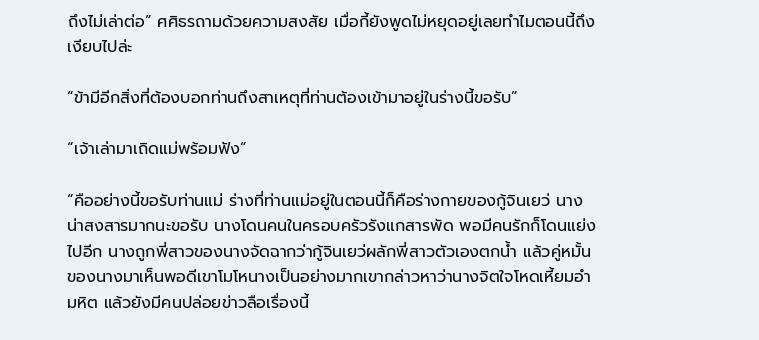ถึงไม่เล่าต่อ” ศศิธรถามด้วยความสงสัย เมื่อกี้ยังพูดไม่หยุดอยู่เลยทำไมตอนนี้ถึงเงียบไปล่ะ

“ข้ามีอีกสิ่งที่ต้องบอกท่านถึงสาเหตุที่ท่านต้องเข้ามาอยู่ในร่างนี้ขอรับ”

“เจ้าเล่ามาเถิดแม่พร้อมฟัง”

“คืออย่างนี้ขอรับท่านแม่ ร่างที่ท่านแม่อยู่ในตอนนี้ก็คือร่างกายของกู้จินเยว่ นางน่าสงสารมากนะขอรับ นางโดนคนในครอบครัวรังแกสารพัด พอมีคนรักก็โดนแย่งไปอีก นางถูกพี่สาวของนางจัดฉากว่ากู้จินเยว่ผลักพี่สาวตัวเองตกน้ำ แล้วคู่หมั้นของนางมาเห็นพอดีเขาโมโหนางเป็นอย่างมากเขากล่าวหาว่านางจิตใจโหดเหี้ยมอำมหิต แล้วยังมีคนปล่อยข่าวลือเรื่องนี้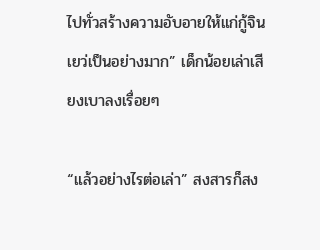ไปทั่วสร้างความอับอายให้แก่กู้จินเยว่เป็นอย่างมาก” เด็กน้อยเล่าเสียงเบาลงเรื่อยๆ

“แล้วอย่างไรต่อเล่า” สงสารก็สง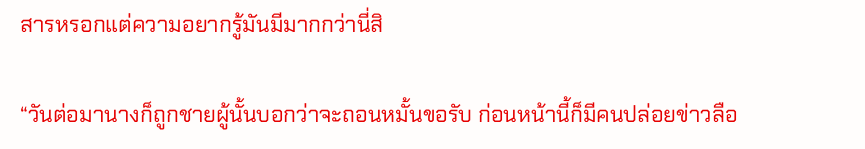สารหรอกแต่ความอยากรู้มันมีมากกว่านี่สิ

“วันต่อมานางก็ถูกชายผู้นั้นบอกว่าจะถอนหมั้นขอรับ ก่อนหน้านี้ก็มีคนปล่อยข่าวลือ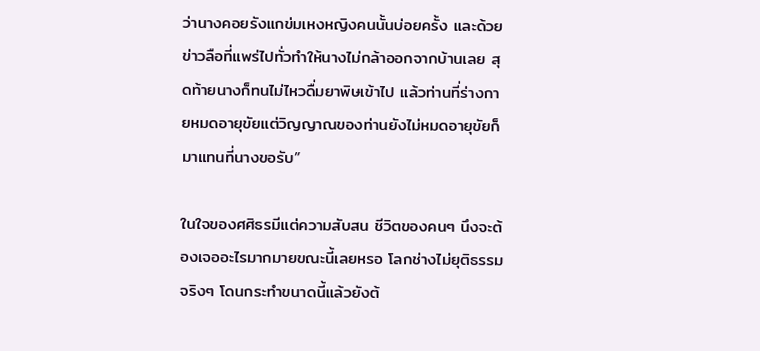ว่านางคอยรังแกข่มเหงหญิงคนนั้นบ่อยครั้ง และด้วยข่าวลือที่แพร่ไปทั่วทำให้นางไม่กล้าออกจากบ้านเลย สุดท้ายนางก็ทนไม่ไหวดื่มยาพิษเข้าไป แล้วท่านที่ร่างกายหมดอายุขัยแต่วิญญาณของท่านยังไม่หมดอายุขัยก็มาแทนที่นางขอรับ”

ในใจของศศิธรมีแต่ความสับสน ชีวิตของคนๆ นึงจะต้องเจออะไรมากมายขณะนี้เลยหรอ โลกช่างไม่ยุติธรรมจริงๆ โดนกระทำขนาดนี้แล้วยังต้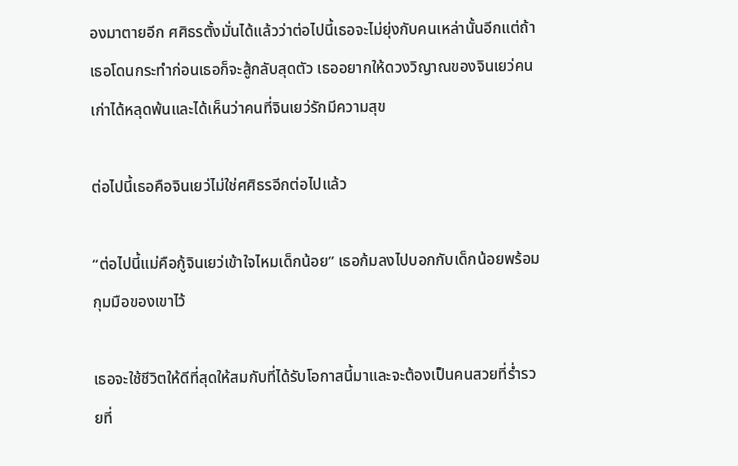องมาตายอีก ศศิธรตั้งมั่นได้แล้วว่าต่อไปนี้เธอจะไม่ยุ่งกับคนเหล่านั้นอีกแต่ถ้าเธอโดนกระทำก่อนเธอก็จะสู้กลับสุดตัว เธออยากให้ดวงวิญาณของจินเยว่คนเก่าได้หลุดพ้นและได้เห็นว่าคนที่จินเยว่รักมีความสุข

ต่อไปนี้เธอคือจินเยว่ไม่ใช่ศศิธรอีกต่อไปแล้ว

“ต่อไปนี้แม่คือกู้จินเยว่เข้าใจไหมเด็กน้อย” เธอก้มลงไปบอกกับเด็กน้อยพร้อมกุมมือของเขาไว้

เธอจะใช้ชีวิตให้ดีที่สุดให้สมกับที่ได้รับโอกาสนี้มาและจะต้องเป็นคนสวยที่ร่ำรวยที่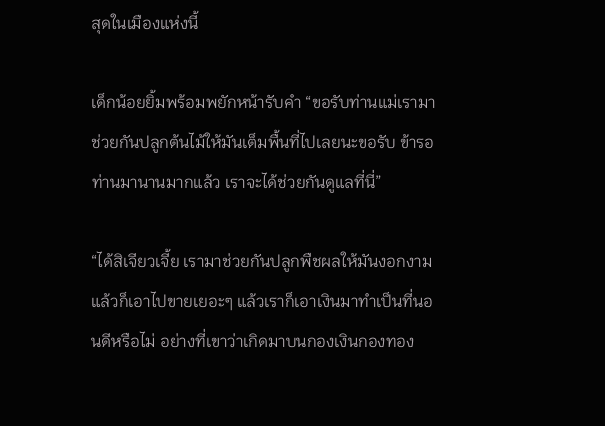สุดในเมืองแห่งนี้

เด็กน้อยยิ้มพร้อมพยักหน้ารับคำ “ขอรับท่านแม่เรามาช่วยกันปลูกต้นไม้ให้มันเต็มพื้นที่ไปเลยนะขอรับ ข้ารอท่านมานานมากแล้ว เราจะได้ช่วยกันดูแลที่นี่”

“ได้สิเจียวเจี้ย เรามาช่วยกันปลูกพืชผลให้มันงอกงามแล้วก็เอาไปขายเยอะๆ แล้วเราก็เอาเงินมาทำเป็นที่นอนดีหรือไม่ อย่างที่เขาว่าเกิดมาบนกองเงินกองทอง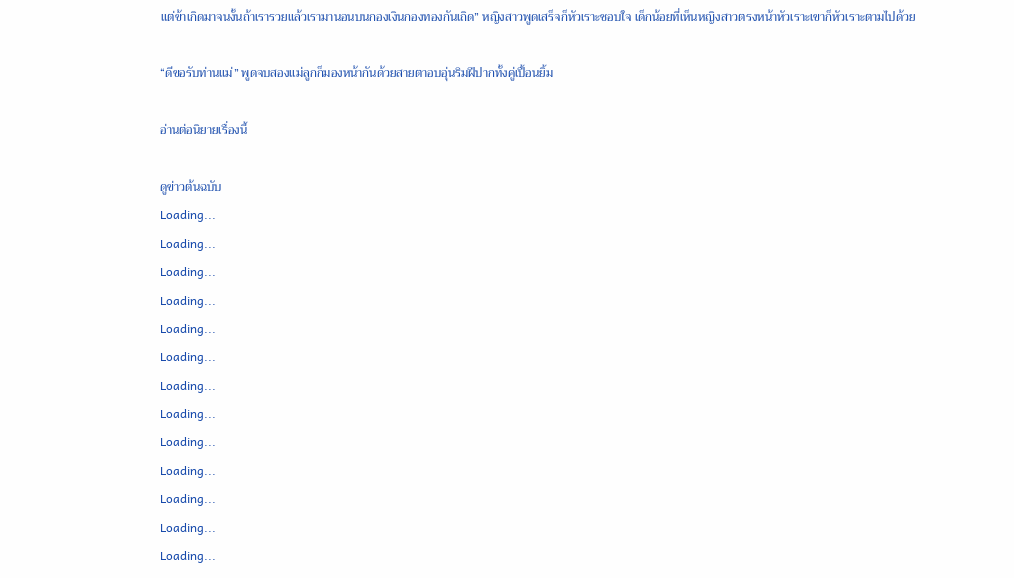แต่ข้าเกิดมาจนงั้นถ้าเรารวยแล้วเรามานอนบนกองเงินกองทองกันเถิด” หญิงสาวพูดเสร็จก็หัวเราะชอบใจ เด็กน้อยที่เห็นหญิงสาวตรงหน้าหัวเราะเขาก็หัวเราะตามไปด้วย

“ดีขอรับท่านแม่” พูดจบสองแม่ลูกก็มองหน้ากันด้วยสายตาอบอุ่นริมฝีปากทั้งคู่เปื้อนยิ้ม

อ่านต่อนิยายเรื่องนี้

ดูข่าวต้นฉบับ
Loading...
Loading...
Loading...
Loading...
Loading...
Loading...
Loading...
Loading...
Loading...
Loading...
Loading...
Loading...
Loading...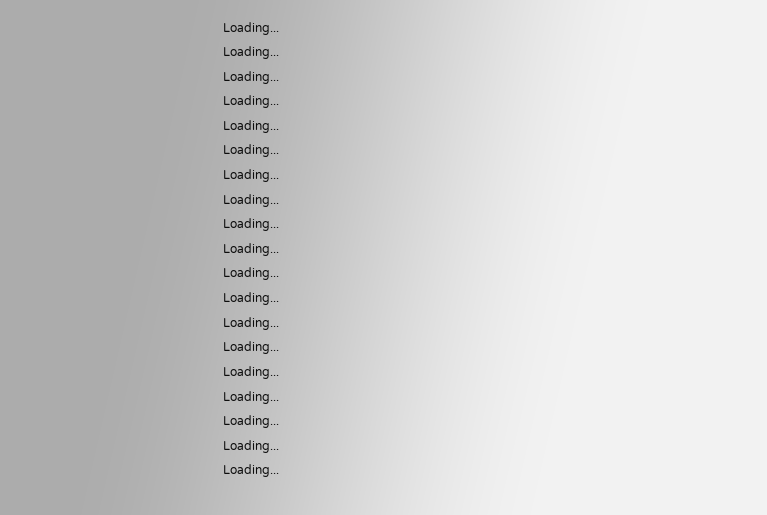Loading...
Loading...
Loading...
Loading...
Loading...
Loading...
Loading...
Loading...
Loading...
Loading...
Loading...
Loading...
Loading...
Loading...
Loading...
Loading...
Loading...
Loading...
Loading...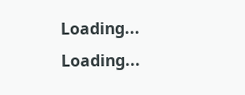Loading...
Loading...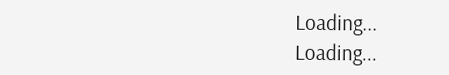Loading...
Loading...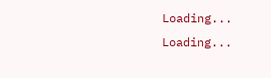Loading...
Loading...